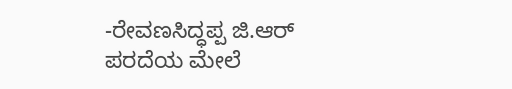-ರೇವಣಸಿದ್ಧಪ್ಪ ಜಿ.ಆರ್
ಪರದೆಯ ಮೇಲೆ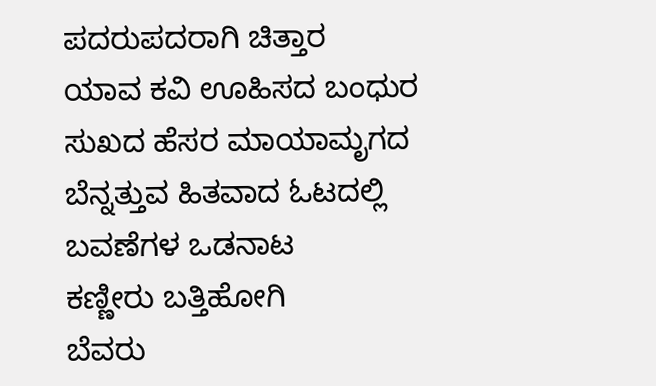ಪದರುಪದರಾಗಿ ಚಿತ್ತಾರ
ಯಾವ ಕವಿ ಊಹಿಸದ ಬಂಧುರ
ಸುಖದ ಹೆಸರ ಮಾಯಾಮೃಗದ
ಬೆನ್ನತ್ತುವ ಹಿತವಾದ ಓಟದಲ್ಲಿ
ಬವಣೆಗಳ ಒಡನಾಟ
ಕಣ್ಣೀರು ಬತ್ತಿಹೋಗಿ
ಬೆವರು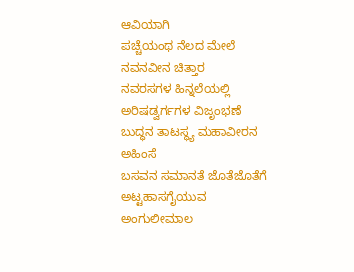ಆವಿಯಾಗಿ
ಪಚ್ಚೆಯಂಥ ನೆಲದ ಮೇಲೆ
ನವನವೀನ ಚಿತ್ತಾರ
ನವರಸಗಳ ಹಿನ್ನಲೆಯಲ್ಲಿ
ಅರಿಷಡ್ವರ್ಗಗಳ ವಿಜೃಂಭಣೆ
ಬುದ್ಧನ ತಾಟಸ್ಥ್ಯ ಮಹಾವೀರನ ಅಹಿಂಸೆ
ಬಸವನ ಸಮಾನತೆ ಜೊತೆಜೊತೆಗೆ
ಅಟ್ಟಹಾಸಗೈಯುವ ಅಂಗುಲೀಮಾಲ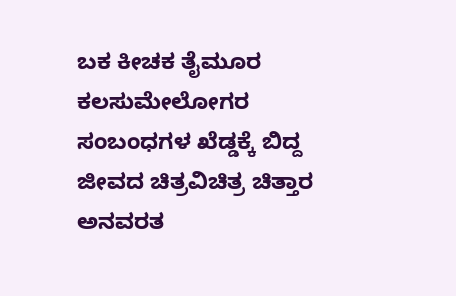ಬಕ ಕೀಚಕ ತೈಮೂರ
ಕಲಸುಮೇಲೋಗರ
ಸಂಬಂಧಗಳ ಖೆಡ್ಡಕ್ಕೆ ಬಿದ್ದ
ಜೀವದ ಚಿತ್ರವಿಚಿತ್ರ ಚಿತ್ತಾರ
ಅನವರತ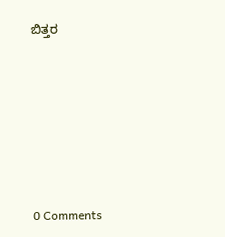ಬಿತ್ತರ






0 Comments